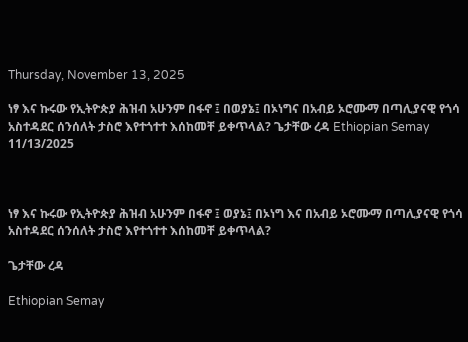Thursday, November 13, 2025

ነፃ እና ኩሩው የኢትዮጵያ ሕዝብ አሁንም በፋኖ ፤ በወያኔ፤ በኦነግና በአብይ ኦሮሙማ በጣሊያናዊ የጎሳ አስተዳደር ሰንሰለት ታስሮ እየተጎተተ እሰከመቸ ይቀጥላል? ጌታቸው ረዳ Ethiopian Semay 11/13/2025



ነፃ እና ኩሩው የኢትዮጵያ ሕዝብ አሁንም በፋኖ ፤ ወያኔ፤ በኦነግ እና በአብይ ኦሮሙማ በጣሊያናዊ የጎሳ አስተዳደር ሰንሰለት ታስሮ እየተጎተተ እሰከመቸ ይቀጥላል?

ጌታቸው ረዳ

Ethiopian Semay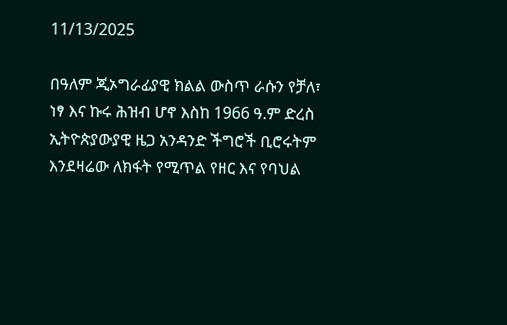11/13/2025

በዓለም ጂኦግራፊያዊ ክልል ውስጥ ራሱን የቻለ፣ ነፃ እና ኩሩ ሕዝብ ሆኖ እስከ 1966 ዓ.ም ድረስ ኢትዮጵያውያዊ ዜጋ አንዳንድ ችግሮች ቢሮሩትም እንደዛሬው ለክፋት የሚጥል የዘር እና የባህል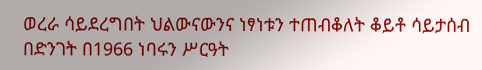ወረራ ሳይደረግበት ህልውናውንና ነፃነቱን ተጠብቆለት ቆይቶ ሳይታሰብ በድንገት በ1966 ነባሩን ሥርዓት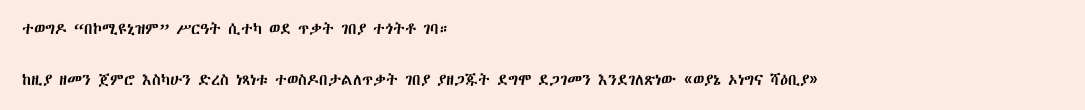ተወግዶ “በኮሚዩኒዝም” ሥርዓት ሲተካ ወደ ጥቃት ገበያ ተጎትቶ ገባ።

ከዚያ ዘመን ጀምሮ እስካሁን ድረስ ነጻነቱ ተወስዶበታልለጥቃት ገበያ ያዘጋጁት ደግሞ ደጋገመን እንደገለጽነው «ወያኔ ኦነግና ሻዕቢያ»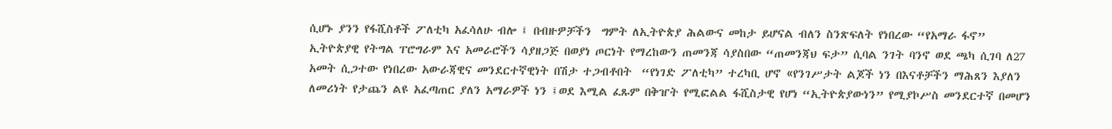ሲሆኑ ያንን የፋሺስቶች ፖለቲካ አፈሳለሁ ብሎ ፤ በብዙዎቻችን  ግምት ለኢትዮጵያ ሕልውና መከታ ይሆናል ብለን ስንጽፍለት የነበረው “የአማራ ፋኖ”  ኢትዮጵያዊ የትግል ፐሮግራም እና አመራሮችን ሳያዘጋጅ በወያነ ጦርነት የማረከውን ጠመንጃ ሳያስበው “ጠመንጃህ ፍታ” ሲባል ንገት ባንኖ ወደ ጫካ ሲገባ ለ27 አመት ሲጋተው የነበረው አውራጃዊና መንደርተኛዊነት በሽታ ተጋብቶበት  “የነገድ ፖለቲካ” ተረካቢ ሆኖ «የንገሥታት ልጆች ነን በእናቶቻችን ማሕጸን እያለን ለመሪነት የታጨን ልዩ አፈጣጠር ያለን አማራዎች ነን ፤ወደ እሚል ፈጹም በቅዠት የሚፎልል ፋሺስታዊ የሆነ “ኢትዮጵያውነን” የሚያኮሥስ መንደርተኛ በመሆን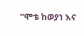“ሞቴ ከወያነ እና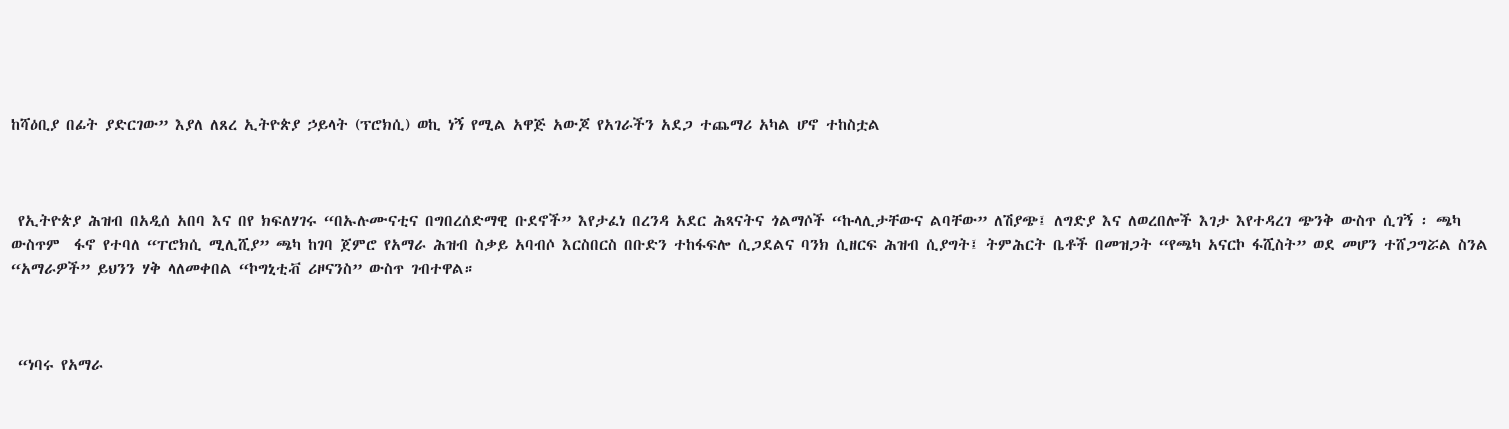ከሻዕቢያ በፊት ያድርገው” እያለ ለጸረ ኢትዮጵያ ኃይላት (ፕሮክሲ) ወኪ ነኝ የሚል አዋጅ አውጆ የአገራችን አደጋ ተጨማሪ አካል ሆኖ ተከስቷል



 የኢትዮጵያ ሕዝብ በአዲሰ አበባ እና በየ ክፍለሃገሩ “በኡሉሙናቲና በግበረሰድማዊ ቡደኖች” እየታፈነ በረንዳ አደር ሕጻናትና ጎልማሶች “ኩላሊታቸውና ልባቸው” ለሽያጭ፤ ለግድያ እና ለወረበሎች እገታ እየተዳረገ ጭንቅ ውስጥ ሲገኝ ፡ ጫካ ውስጥም  ፋኖ የተባለ “ፐሮክሲ ሚሊሺያ” ጫካ ከገባ ጀምሮ የአማራ ሕዝብ ስቃይ አባብሶ እርስበርስ በቡድን ተከፋፍሎ ሲጋደልና ባንክ ሲዘርፍ ሕዝብ ሲያግት፤ ትምሕርት ቤቶች በመዝጋት “የጫካ አናርኮ ፋሺስት” ወደ መሆን ተሸጋግሯል ስንል “አማራዎች” ይህንን ሃቅ ላለመቀበል “ኮግኒቲቭ ሪዞናንስ” ውስጥ ገብተዋል።



 “ነባሩ የአማራ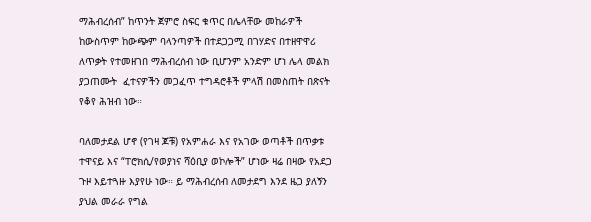ማሕብረሰብ” ከጥንት ጀምሮ ስፍር ቁጥር በሌላቸው መከራዎች  ከውስጥም ከውጭም ባላንጣዎች በተደጋጋሚ በገሃድና በተዘዋዋሪ ለጥቃት የተመዘገበ ማሕብረሰብ ነው ቢሆንም አንድም ሆነ ሌላ መልክ ያጋጠሙት  ፈተናዎችን መጋፈጥ ተግዳሮቶች ምላሽ በመስጠት በጽናት የቆየ ሕዝብ ነው።

ባለመታደል ሆኖ (የገዛ ጆቹ) የአምሐራ እና የአገው ወጣቶች በጥቃቱ ተዋናይ እና “ፐሮክሲ/የወያነና ሻዕቢያ ወኮሎች” ሆነው ዛሬ በዛው የአደጋ ጉዞ እይተጓዙ እያየሁ ነው። ይ ማሕብረሰብ ለመታደግ እንደ ዜጋ ያለኝን ያህል መራራ የግል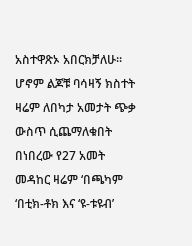አስተዋጽኦ አበርክቻለሁ። ሆኖም ልጆቹ ባሳዛኝ ክስተት ዛሬም ለበካታ አመታት ጭቃ ውስጥ ሲጨማለቁበት በነበረው የ27 አመት መዳከር ዛሬም ‘በጫካም ‘በቲክ-ቶክ እና ‘ዩ-ቱዩብ’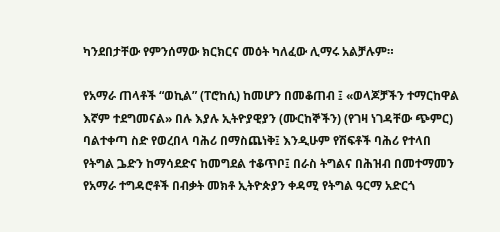ካንደበታቸው የምንሰማው ክርክርና መዕት ካለፈው ሊማሩ አልቻሉም።

የአማራ ጠላቶች “ወኪል” (ፐሮከሲ) ከመሆን በመቆጠብ ፤ «ወላጆቻችን ተማርከዋል እኛም ተደግመናል» በሉ እያሉ ኢትዮያዊያን (ሙርከኞችን) (የገዛ ነገዳቸው ጭምር) ባልተቀጣ ስድ የወረበላ ባሕሪ በማስጨነቅ፤ እንዲሁም የሽፍቶች ባሕሪ የተላበ የትግል ጔድን ከማሳደድና ከመግደል ተቆጥቦ፤ በራስ ትግልና በሕዝብ በመተማመን የአማራ ተግዳሮቶች በብቃት መክቶ ኢትዮጵያን ቀዳሚ የትግል ዓርማ አድርጎ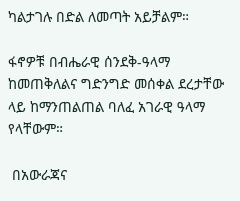ካልታገሉ በድል ለመጣት አይቻልም።

ፋኖዎቹ በብሔራዊ ሰንደቅ-ዓላማ ከመጠቅለልና ግድንግድ መሰቀል ደረታቸው ላይ ከማንጠልጠል ባለፈ አገራዊ ዓላማ የላቸውም።

 በአውራጃና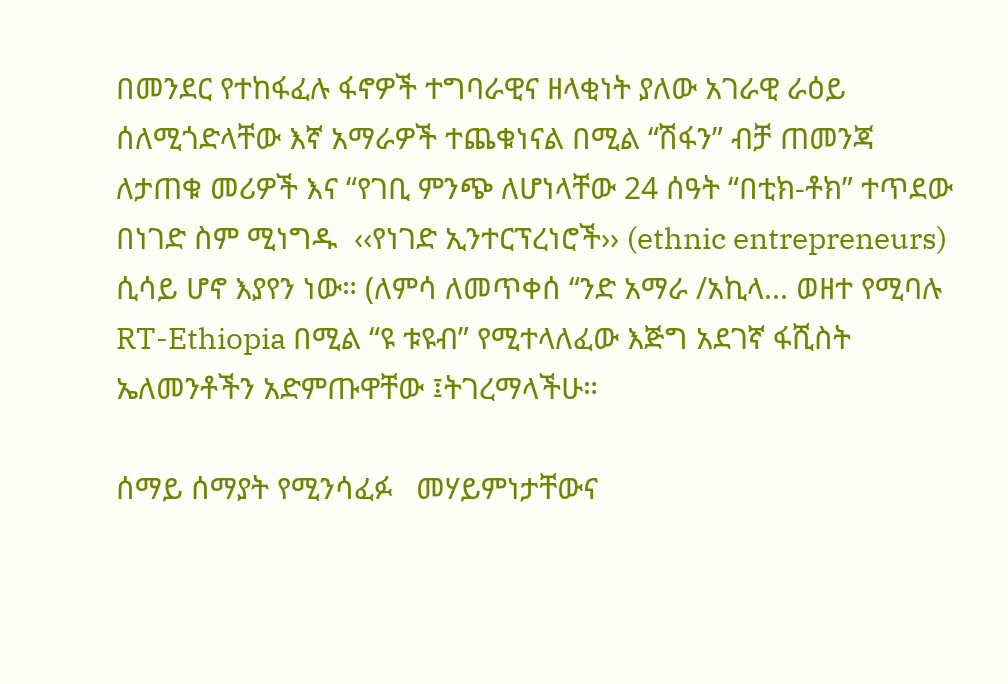በመንደር የተከፋፈሉ ፋኖዎች ተግባራዊና ዘላቂነት ያለው አገራዊ ራዕይ ሰለሚጎድላቸው እኛ አማራዎች ተጨቁነናል በሚል “ሽፋን” ብቻ ጠመንጃ ለታጠቁ መሪዎች እና “የገቢ ምንጭ ለሆነላቸው 24 ሰዓት “በቲክ-ቶክ” ተጥደው በነገድ ስም ሚነግዱ  ‹‹የነገድ ኢንተርፕረነሮች›› (ethnic entrepreneurs) ሲሳይ ሆኖ እያየን ነው። (ለምሳ ለመጥቀሰ “ንድ አማራ /አኪላ... ወዘተ የሚባሉ RT-Ethiopia በሚል “ዩ ቱዩብ” የሚተላለፈው እጅግ አደገኛ ፋሺስት ኤለመንቶችን አድምጡዋቸው ፤ትገረማላችሁ።

ሰማይ ሰማያት የሚንሳፈፉ   መሃይምነታቸውና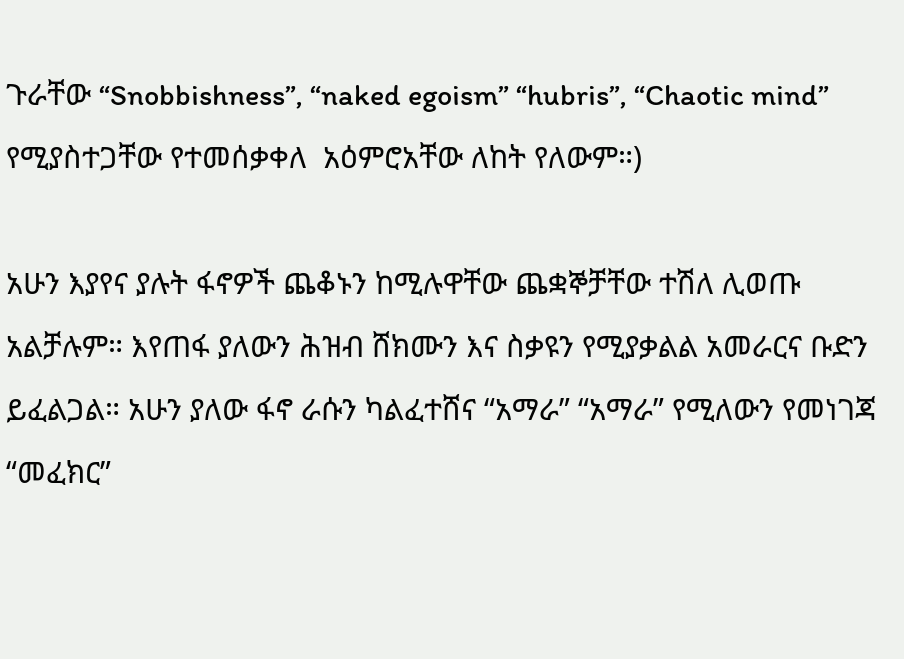ጉራቸው “Snobbishness”, “naked egoism” “hubris”, “Chaotic mind” የሚያስተጋቸው የተመሰቃቀለ  አዕምሮአቸው ለከት የለውም።)

አሁን እያየና ያሉት ፋኖዎች ጨቆኑን ከሚሉዋቸው ጨቋኞቻቸው ተሽለ ሊወጡ አልቻሉም። እየጠፋ ያለውን ሕዝብ ሸክሙን እና ስቃዩን የሚያቃልል አመራርና ቡድን ይፈልጋል። አሁን ያለው ፋኖ ራሱን ካልፈተሸና “አማራ” “አማራ” የሚለውን የመነገጃ  “መፈክር”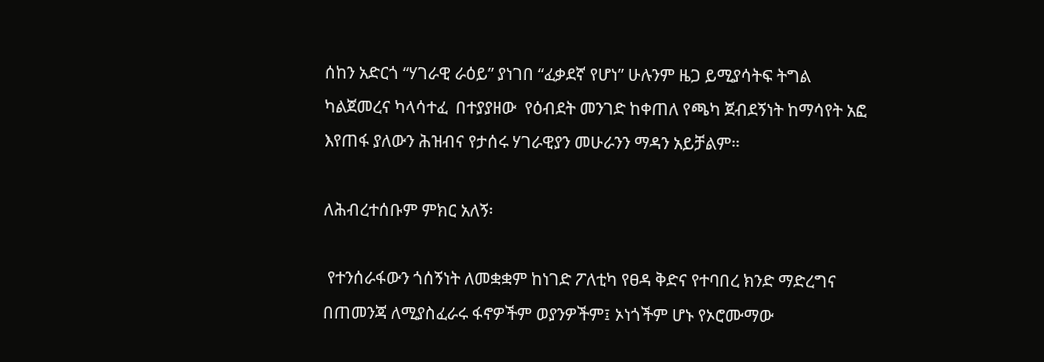ሰከን አድርጎ “ሃገራዊ ራዕይ” ያነገበ “ፈቃደኛ የሆነ” ሁሉንም ዜጋ ይሚያሳትፍ ትግል ካልጀመረና ካላሳተፈ  በተያያዘው  የዕብደት መንገድ ከቀጠለ የጫካ ጀብደኝነት ከማሳየት አፎ እየጠፋ ያለውን ሕዝብና የታሰሩ ሃገራዊያን መሁራንን ማዳን አይቻልም።

ለሕብረተሰቡም ምክር አለኝ፡

 የተንሰራፋውን ጎሰኝነት ለመቋቋም ከነገድ ፖለቲካ የፀዳ ቅድና የተባበረ ክንድ ማድረግና በጠመንጃ ለሚያስፈራሩ ፋኖዎችም ወያንዎችም፤ ኦነጎችም ሆኑ የኦሮሙማው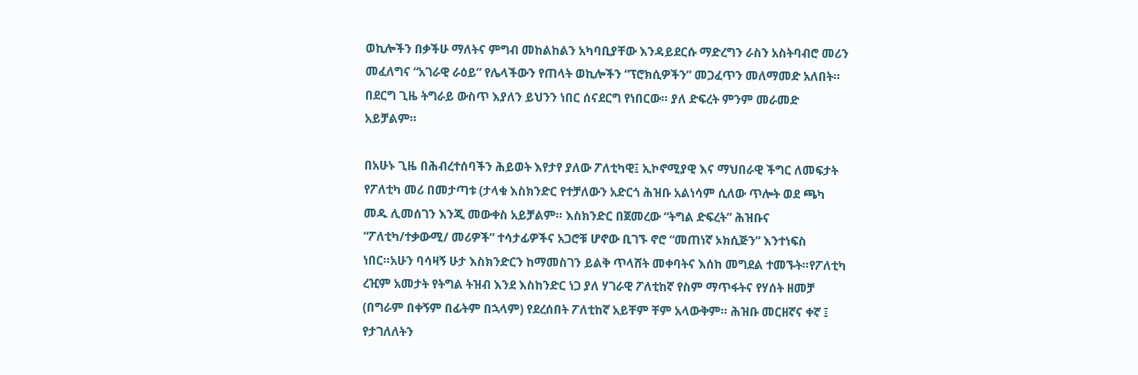ወኪሎችን በቃችሁ ማለትና ምግብ መከልከልን አካባቢያቸው እንዳይደርሱ ማድረግን ራስን አስትባብሮ መሪን መፈለግና “አገራዊ ራዕይ” የሌላችውን የጠላት ወኪሎችን “ፕሮክሲዎችን” መጋፈጥን መለማመድ አለበት። በደርግ ጊዜ ትግራይ ውስጥ እያለን ይህንን ነበር ሰናደርግ የነበርው። ያለ ድፍረት ምንም መራመድ አይቻልም።

በአሁኑ ጊዜ በሕብረተሰባችን ሕይወት እየታየ ያለው ፖለቲካዊ፤ ኢኮኖሚያዊ እና ማህበራዊ ችግር ለመፍታት የፖለቲካ መሪ በመታጣቱ (ታላቁ እስክንድር የተቻለውን አድርጎ ሕዝቡ አልነሳም ሲለው ጥሎት ወደ ጫካ መዱ ሊመሰገን እንጂ መውቀስ አይቻልም። እስክንድር በጀመረው “ትግል ድፍረት” ሕዝቡና “ፖለቲካ/ተቃውሚ/ መሪዎች” ተሳታፊዎችና አጋሮቹ ሆኖው ቢገኙ ኖሮ “መጠነኛ ኦክሲጅን” እንተነፍስ ነበር።አሁን ባሳዛኝ ሁታ እስክንድርን ከማመስገን ይልቅ ጥላሸት መቀባትና እሰከ መግደል ተመኙት።የፖለቲካ ረዢም አመታት የትግል ትዝብ እንደ እስከንድር ነጋ ያለ ሃገራዊ ፖለቲከኛ የስም ማጥፋትና የሃሰት ዘመቻ (በግራም በቀኝም በፊትም በኋላም) የደረሰበት ፖለቲከኛ አይቸም ቸም አላውቅም። ሕዝቡ መርዘኛና ቀኛ ፤ የታገለለትን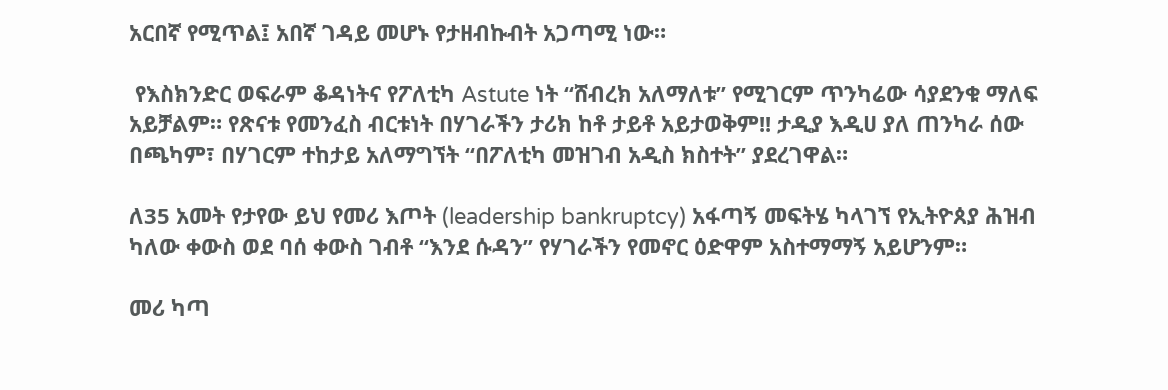አርበኛ የሚጥል፤ አበኛ ገዳይ መሆኑ የታዘብኩብት አጋጣሚ ነው።

 የእስክንድር ወፍራም ቆዳነትና የፖለቲካ Astute ነት “ሸብረክ አለማለቱ” የሚገርም ጥንካሬው ሳያደንቁ ማለፍ አይቻልም። የጽናቱ የመንፈስ ብርቱነት በሃገራችን ታሪክ ከቶ ታይቶ አይታወቅም!! ታዲያ እዲሀ ያለ ጠንካራ ሰው በጫካም፣ በሃገርም ተከታይ አለማግኘት “በፖለቲካ መዝገብ አዲስ ክስተት” ያደረገዋል።

ለ35 አመት የታየው ይህ የመሪ እጦት (leadership bankruptcy) አፋጣኝ መፍትሄ ካላገኘ የኢትዮጰያ ሕዝብ ካለው ቀውስ ወደ ባሰ ቀውስ ገብቶ “እንደ ሱዳን” የሃገራችን የመኖር ዕድዋም አስተማማኝ አይሆንም።

መሪ ካጣ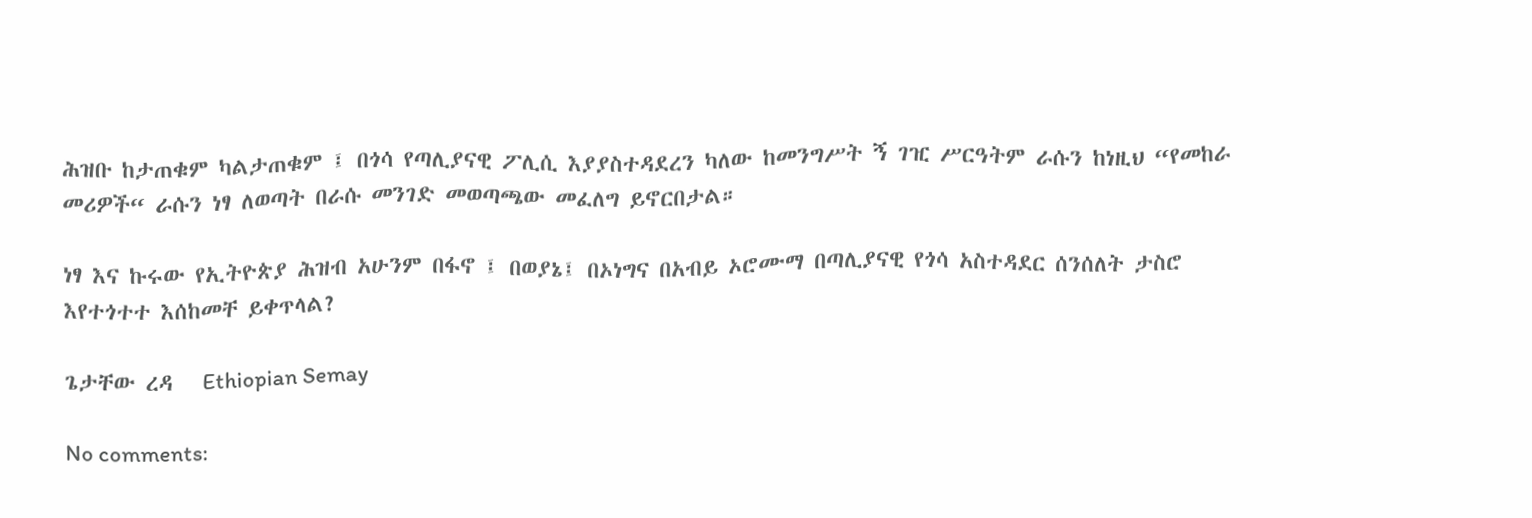ሕዝቡ ከታጠቁም ካልታጠቁም ፤ በጎሳ የጣሊያናዊ ፖሊሲ እያያስተዳደረን ካለው ከመንግሥት ኝ ገዢ ሥርዓትም ራሱን ከነዚህ “የመከራ መሪዎች“ ራሱን ነፃ ለወጣት በራሱ መንገድ መወጣጫው መፈለግ ይኖርበታል።

ነፃ እና ኩሩው የኢትዮጵያ ሕዝብ አሁንም በፋኖ ፤ በወያኔ፤ በኦነግና በአብይ ኦሮሙማ በጣሊያናዊ የጎሳ አስተዳደር ሰንሰለት ታስሮ እየተጎተተ እሰከመቸ ይቀጥላል?

ጌታቸው ረዳ   Ethiopian Semay

No comments: